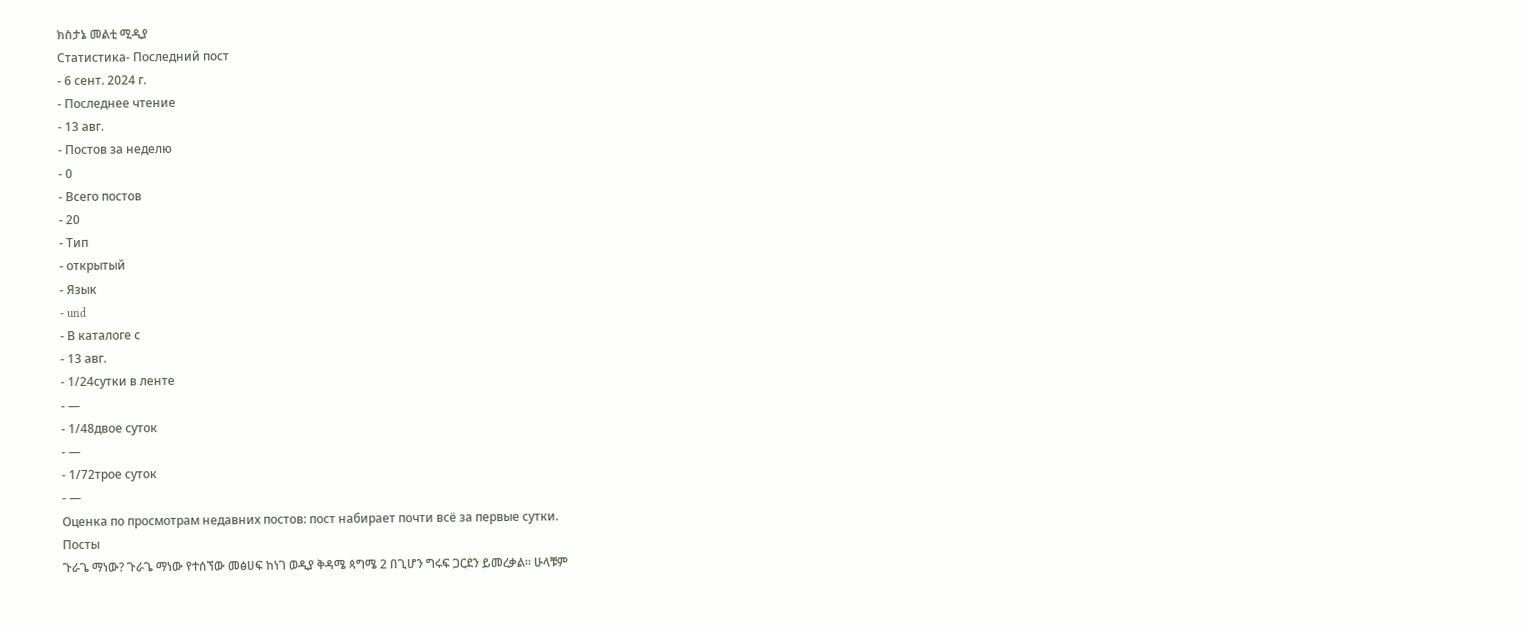ክስታኔ መልቲ ሚዲያ
Статистика- Последний пост
- 6 сент. 2024 г.
- Последнее чтение
- 13 авг.
- Постов за неделю
- 0
- Всего постов
- 20
- Тип
- открытый
- Язык
- und
- В каталоге с
- 13 авг.
- 1/24сутки в ленте
- —
- 1/48двое суток
- —
- 1/72трое суток
- —
Оценка по просмотрам недавних постов: пост набирает почти всё за первые сутки.
Посты
ጉራጌ ማነው? ጉራጌ ማነው የተሰኘው መፅሀፍ ከነገ ወዲያ ቅዳሜ ጳግሜ 2 በጊሆን ግሩፍ ጋርደን ይመረቃል። ሁላቹም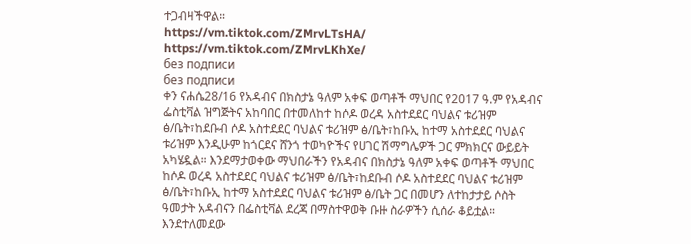ተጋብዛችዋል።
https://vm.tiktok.com/ZMrvLTsHA/
https://vm.tiktok.com/ZMrvLKhXe/
без подписи
без подписи
ቀን ናሐሴ28/16 የአዳብና በክስታኔ ዓለም አቀፍ ወጣቶች ማህበር የ2017 ዓ.ም የአዳብና ፌስቲቫል ዝግጅትና አከባበር በተመለከተ ከሶዶ ወረዳ አስተደደር ባህልና ቱሪዝም ፅ/ቤት፣ከደቡብ ሶዶ አስተደደር ባህልና ቱሪዝም ፅ/ቤት፣ከቡኢ ከተማ አስተደደር ባህልና ቱሪዝም እንዲሁም ከጎርደና ሸንጎ ተወካዮችና የሀገር ሽማግሌዎች ጋር ምክክርና ውይይት አካሄዷል። እንደማታወቀው ማህበራችን የአዳብና በክስታኔ ዓለም አቀፍ ወጣቶች ማህበር ከሶዶ ወረዳ አስተደደር ባህልና ቱሪዝም ፅ/ቤት፣ከደቡብ ሶዶ አስተደደር ባህልና ቱሪዝም ፅ/ቤት፣ከቡኢ ከተማ አስተደደር ባህልና ቱሪዝም ፅ/ቤት ጋር በመሆን ለተከታታይ ሶስት ዓመታት አዳብናን በፌስቲቫል ደረጃ በማስተዋወቅ ቡዙ ስራዎችን ሲሰራ ቆይቷል። እንደተለመደው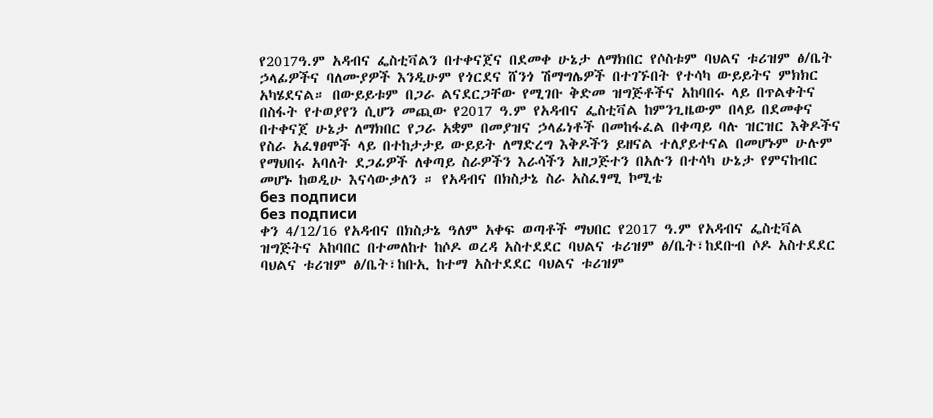የ2017ዓ.ም አዳብና ፌስቲቫልን በተቀናጀና በደመቀ ሁኔታ ለማክበር የሶስቱም ባህልና ቱሪዝም ፅ/ቤት ኃላፊዎችና ባለሙያዎች እንዲሁም የጎርደና ሸንጎ ሽማግሌዎች በተገኙበት የተሳካ ውይይትና ምክክር አካሄደናል። በውይይቱም በጋራ ልናደርጋቸው የሚገቡ ቅድመ ዝግጅቶችና አከባበሩ ላይ በጥልቀትና በስፋት የተወያየን ሲሆን መጪው የ2017 ዓ.ም የአዳብና ፌስቲቫል ከምንጊዜውም በላይ በደመቀና በተቀናጀ ሁኔታ ለማክበር የጋራ አቋም በመያዝና ኃላፊነቶች በመከፋፈል በቀጣይ ባሉ ዝርዝር እቅዶችና የስራ አፈፃፀሞች ላይ በተከታታይ ውይይት ለማድረግ እቅዶችን ይዘናል ተለያይተናል በመሆኑም ሁሉም የማህበሩ አባለት ደጋፊዎች ለቀጣይ ስራዎችን እራሳችን አዘጋጅተን በአሉን በተሳካ ሁኔታ የምናከብር መሆኑ ከወዲሁ እናሳውቃለን ። የአዳብና በክስታኔ ስራ አስፈፃሚ ኮሚቴ
без подписи
без подписи
ቀን 4/12/16 የአዳብና በክስታኔ ዓለም አቀፍ ወጣቶች ማህበር የ2017 ዓ.ም የአዳብና ፌስቲቫል ዝግጅትና አከባበር በተመለከተ ከሶዶ ወረዳ አስተደደር ባህልና ቱሪዝም ፅ/ቤት፣ከደቡብ ሶዶ አስተደደር ባህልና ቱሪዝም ፅ/ቤት፣ከቡኢ ከተማ አስተደደር ባህልና ቱሪዝም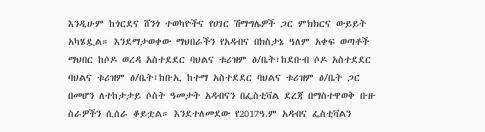እንዲሁም ከጎርደና ሸንጎ ተወካዮችና የሀገር ሽማግሌዎች ጋር ምክክርና ውይይት አካሄዷል። እንደማታወቀው ማህበራችን የአዳብና በክስታኔ ዓለም አቀፍ ወጣቶች ማህበር ከሶዶ ወረዳ አስተደደር ባህልና ቱሪዝም ፅ/ቤት፣ከደቡብ ሶዶ አስተደደር ባህልና ቱሪዝም ፅ/ቤት፣ከቡኢ ከተማ አስተደደር ባህልና ቱሪዝም ፅ/ቤት ጋር በመሆን ለተከታታይ ሶስት ዓመታት አዳብናን በፌስቲቫል ደረጃ በማስተዋወቅ ቡዙ ስራዎችን ሲሰራ ቆይቷል። እንደተለመደው የ2017ዓ.ም አዳብና ፌስቲቫልን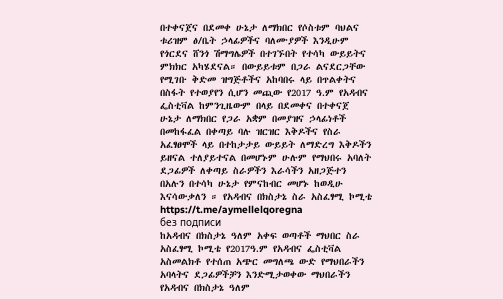በተቀናጀና በደመቀ ሁኔታ ለማክበር የሶስቱም ባህልና ቱሪዝም ፅ/ቤት ኃላፊዎችና ባለሙያዎች እንዲሁም የጎርደና ሸንጎ ሽማግሌዎች በተገኙበት የተሳካ ውይይትና ምክክር አካሄደናል። በውይይቱም በጋራ ልናደርጋቸው የሚገቡ ቅድመ ዝግጅቶችና አከባበሩ ላይ በጥልቀትና በስፋት የተወያየን ሲሆን መጪው የ2017 ዓ.ም የአዳብና ፌስቲቫል ከምንጊዜውም በላይ በደመቀና በተቀናጀ ሁኔታ ለማክበር የጋራ አቋም በመያዝና ኃላፊነቶች በመከፋፈል በቀጣይ ባሉ ዝርዝር እቅዶችና የስራ አፈፃፀሞች ላይ በተከታታይ ውይይት ለማድረግ እቅዶችን ይዘናል ተለያይተናል በመሆኑም ሁሉም የማህበሩ አባለት ደጋፊዎች ለቀጣይ ስራዎችን እራሳችን አዘጋጅተን በአሉን በተሳካ ሁኔታ የምናከብር መሆኑ ከወዲሁ እናሳውቃለን ። የአዳብና በክስታኔ ስራ አስፈፃሚ ኮሚቴ
https://t.me/aymellelqoregna
без подписи
ከአዳብና በክስታኔ ዓለም አቀፍ ወጣቶች ማህበር ስራ አስፈፃሚ ኮሚቴ የ2017ዓ.ም የአዳብና ፌስቲቫል አስመልክቶ የተሰጠ አጭር መግለጫ ውድ የማህበራችን አባላትና ደጋፊዎችቻን እንድሚታወቀው ማህበራችን የአዳብና በክስታኔ ዓለም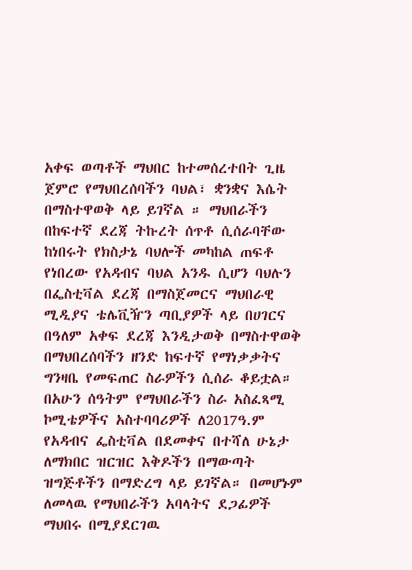አቀፍ ወጣቶች ማህበር ከተመሰረተበት ጊዜ ጀምሮ የማህበረሰባችን ባህል፣ ቋንቋና እሴት በማስተዋወቅ ላይ ይገኛል ። ማህበራችን በከፍተኛ ደረጃ ትኩረት ሰጥቶ ሲሰራባቸው ከነበሩት የክስታኔ ባህሎች መካከል ጠፍቶ የነበረው የአዳብና ባህል አንዱ ሲሆን ባህሉን በፌስቲቫል ደረጃ በማስጀመርና ማህበራዊ ሚዲያና ቴሌቪዥን ጣቢያዎች ላይ በሀገርና በዓለም አቀፍ ደረጃ እንዲታወቅ በማስተዋወቅ በማህበረሰባችን ዘንድ ከፍተኛ የማነቃቃትና ግንዛቤ የመፍጠር ስራዎችን ሲሰራ ቆይቷል። በአሁን ሰዓትም የማህበራችን ስራ አስፈጻሚ ኮሚቴዎችና አስተባባሪዎች ለ2017ዓ.ም የአዳብና ፌስቲቫል በደመቀና በተሻለ ሁኔታ ለማክበር ዝርዝር እቅዶችን በማውጣት ዝግጅቶችን በማድረግ ላይ ይገኛል። በመሆኑም ለመላዉ የማህበራችን አባላትና ደጋፊዎች ማህበሩ በሚያደርገዉ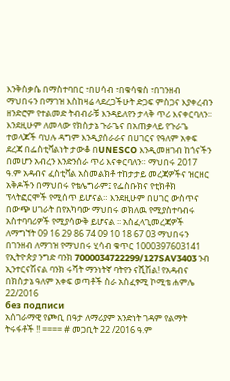እንቅስቃሴ በማስተባበር ፣በሀሳብ ፣በቁሳቁስ ፣በገንዘብ ማህበሩን በማገዝ እስከዛሬ ላደረጋችሁት ድጋፍ ምስጋና እያቀረብን ዘንድሮም የተልመድ ትብብራቹ እንዳይለየን ታላቅ ጥሪ እናቀርባለን፡፡ እንደዚሁም ለመላው የክስታኔ ጉራጌና በአጠቃላይ የጉራጌ ተወላጆች ባህሉ ዳግም እንዲያሰራራና በሀገርና የዓለም አቀፍ ደረጃ በፌስቲቫልነት ታውቆ በUNESCO እንዲመዘገብ ከጎናችን በመሆን አብረን እንድንሰራ ጥሪ እናቀርባለን። ማህበሩ 2017 ዓ.ም አዳብና ፈስቲቫል አስመልክቶ ተከታታይ መረጃዎችና ዝርዘር አቅዶችን በማህበሩ የቴሌግራም፤ የፌስቡክና የቲክቶክ ፕላትፎርሞች የሚሰጥ ይሆናል። እንደዚሁም በሀገር ውስጥና በውጭ ሀገራት በየአካባው ማህበሩ ወክለዉ የሚያስተባብሩ አስተባባሪዎች የሚያሳውቅ ይሆናል ፡፡ አስፈላጊመረጃዎች ለማግኘት 09 16 29 86 74 09 10 18 67 03 ማህበሩን በገንዘብ ለማገዝ የማህበሩ ሂሳብ ቁጥር 1000397603141 የኢትዮጵያ ንግድ ባንክ 7000034722299/127SAV3403 ንብ ኢንተርናሽናል ባንክ ሩሻት ማንነትኛ ባትየን ናሺሽል! የአዳብና በክስታኔ ዓለም አቀፍ ወጣቶች ስራ አስፈፃሚ ኮሚቴ ሐምሌ 22/2016
без подписи
አሰገራማዊ የጮቢ በዓታ ለማሪያም አንድነት ገዳም የልማት ትሩፋቶች !! ==== # መጋቢት 22 /2016 ዓ.ም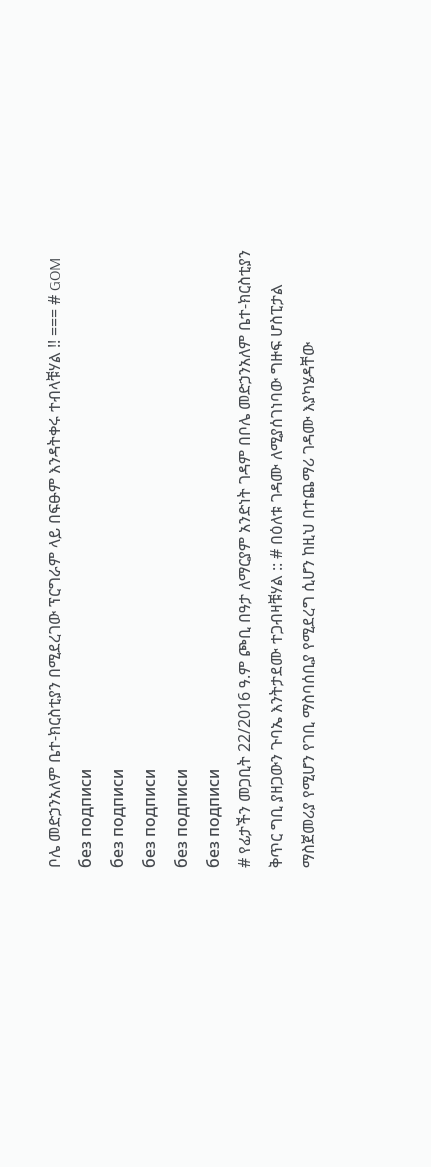ቦሌ መድኃንአለም ቤተ-ክርስቲያን በሚደረገው ፕርግራም ላይ በፍፁም እንዳትቀሩ ተብላቹሃል !! === # GOM
без подписи
без подписи
без подписи
без подписи
без подписи
# የፊታችን መጋቢት 22/2016 ዓ.ም ጮቢ በዓታ ለማርያም አንድነት ገዳም በቦሌ መድኃንአለም ቤተ-ክርስቲያን ቅጥር ግቢ ያዘጋውን ጉባኤ እንትታደሙ ተጋብዛቹሃል :: # በዕለቱ ገዳሙ ለሚያሰገነባው ግዙፍ ሆስፒታል ማስጀመሪያ የሚሆን የገቢ ማስባሰቢያ የሚደረግ ሲሆን ከዚህ በተጨማሪ ገዳሙ እያካሄዳቸው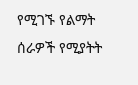የሚገኙ የልማት ሰራዎች የሚያትት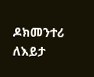ዶክመንተሪ ለእይታ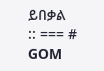ይበቃል :: === # GOM